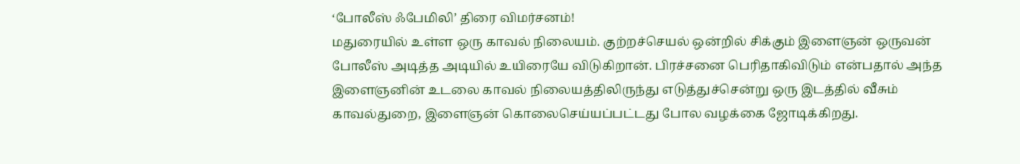‘போலீஸ் ஃபேமிலி’ திரை விமர்சனம்!
மதுரையில் உள்ள ஒரு காவல் நிலையம். குற்றச்செயல் ஒன்றில் சிக்கும் இளைஞன் ஒருவன் போலீஸ் அடித்த அடியில் உயிரையே விடுகிறான். பிரச்சனை பெரிதாகிவிடும் என்பதால் அந்த இளைஞனின் உடலை காவல் நிலையத்திலிருந்து எடுத்துச்சென்று ஒரு இடத்தில் வீசும் காவல்துறை, இளைஞன் கொலைசெய்யப்பட்டது போல வழக்கை ஜோடிக்கிறது.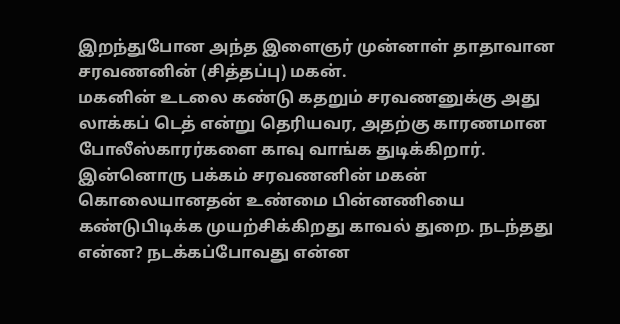இறந்துபோன அந்த இளைஞர் முன்னாள் தாதாவான சரவணனின் (சித்தப்பு) மகன்.
மகனின் உடலை கண்டு கதறும் சரவணனுக்கு அது லாக்கப் டெத் என்று தெரியவர, அதற்கு காரணமான போலீஸ்காரர்களை காவு வாங்க துடிக்கிறார். இன்னொரு பக்கம் சரவணனின் மகன் கொலையானதன் உண்மை பின்னணியை கண்டுபிடிக்க முயற்சிக்கிறது காவல் துறை. நடந்தது என்ன? நடக்கப்போவது என்ன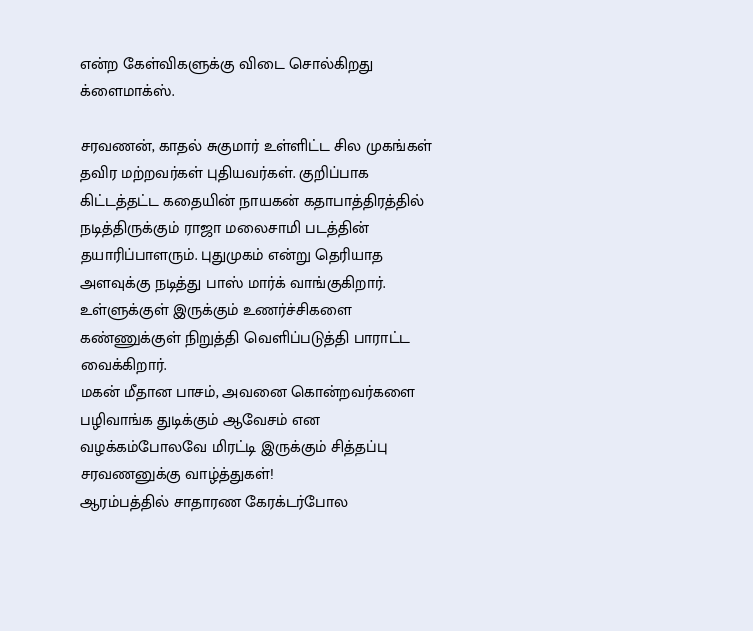என்ற கேள்விகளுக்கு விடை சொல்கிறது க்ளைமாக்ஸ்.

சரவணன், காதல் சுகுமார் உள்ளிட்ட சில முகங்கள் தவிர மற்றவர்கள் புதியவர்கள். குறிப்பாக கிட்டத்தட்ட கதையின் நாயகன் கதாபாத்திரத்தில் நடித்திருக்கும் ராஜா மலைசாமி படத்தின் தயாரிப்பாளரும். புதுமுகம் என்று தெரியாத அளவுக்கு நடித்து பாஸ் மார்க் வாங்குகிறார். உள்ளுக்குள் இருக்கும் உணர்ச்சிகளை கண்ணுக்குள் நிறுத்தி வெளிப்படுத்தி பாராட்ட வைக்கிறார்.
மகன் மீதான பாசம், அவனை கொன்றவர்களை பழிவாங்க துடிக்கும் ஆவேசம் என வழக்கம்போலவே மிரட்டி இருக்கும் சித்தப்பு சரவணனுக்கு வாழ்த்துகள்!
ஆரம்பத்தில் சாதாரண கேரக்டர்போல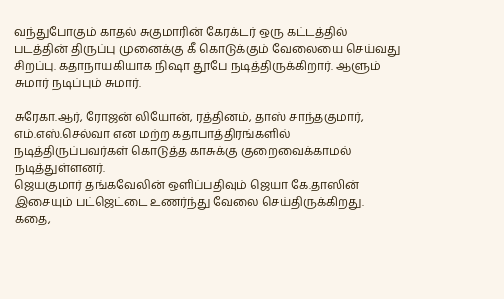வந்துபோகும் காதல் சுகுமாரின் கேரக்டர் ஒரு கட்டத்தில் படத்தின் திருப்பு முனைக்கு கீ கொடுக்கும் வேலையை செய்வது சிறப்பு. கதாநாயகியாக நிஷா தூபே நடித்திருக்கிறார். ஆளும் சுமார் நடிப்பும் சுமார்.

சுரேகா.ஆர், ரோஜன் லியோன், ரத்தினம், தாஸ் சாந்தகுமார், எம்.எஸ்.செல்வா என மற்ற கதாபாத்திரங்களில் நடித்திருப்பவர்கள் கொடுத்த காசுக்கு குறைவைக்காமல் நடித்துள்ளனர்.
ஜெயகுமார் தங்கவேலின் ஒளிப்பதிவும் ஜெயா கே.தாஸின் இசையும் பட்ஜெட்டை உணர்ந்து வேலை செய்திருக்கிறது. கதை,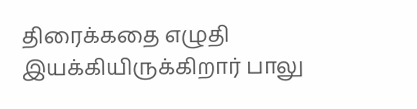திரைக்கதை எழுதி இயக்கியிருக்கிறார் பாலு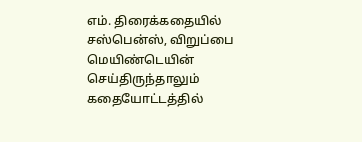எம். திரைக்கதையில் சஸ்பென்ஸ், விறுப்பை மெயிண்டெயின் செய்திருந்தாலும் கதையோட்டத்தில்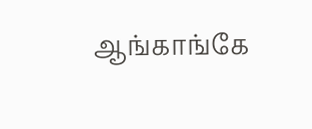ஆங்காங்கே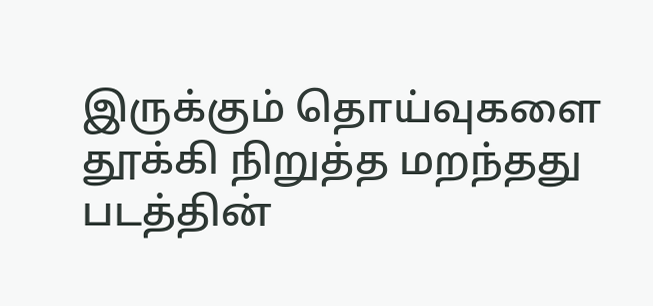இருக்கும் தொய்வுகளை தூக்கி நிறுத்த மறந்தது படத்தின்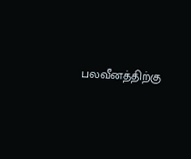பலவீனத்திற்கு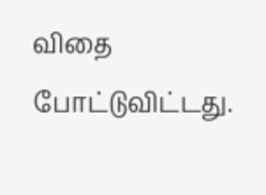விதை போட்டுவிட்டது.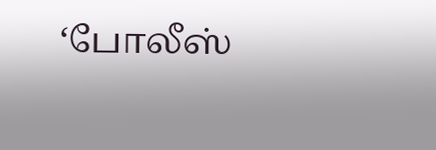‘போலீஸ்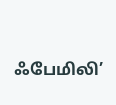ஃபேமிலி’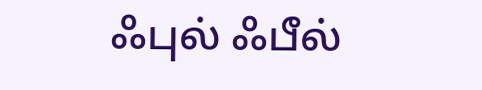ஃபுல் ஃபீல்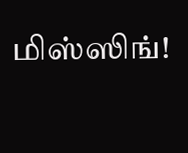மிஸ்ஸிங்!